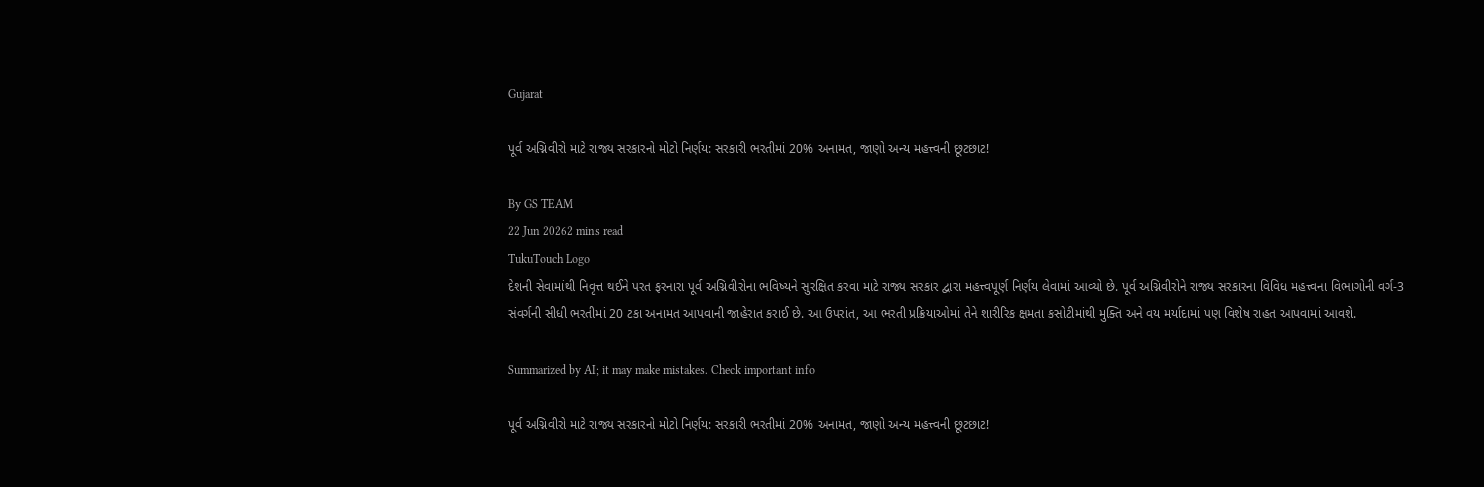Gujarat

પૂર્વ અગ્નિવીરો માટે રાજ્ય સરકારનો મોટો નિર્ણય: સરકારી ભરતીમાં 20% અનામત, જાણો અન્ય મહત્ત્વની છૂટછાટ!

By GS TEAM
22 Jun 20262 mins read
TukuTouch Logo
દેશની સેવામાંથી નિવૃત્ત થઈને પરત ફરનારા પૂર્વ અગ્નિવીરોના ભવિષ્યને સુરક્ષિત કરવા માટે રાજ્ય સરકાર દ્વારા મહત્ત્વપૂર્ણ નિર્ણય લેવામાં આવ્યો છે. પૂર્વ અગ્નિવીરોને રાજ્ય સરકારના વિવિધ મહત્ત્વના વિભાગોની વર્ગ-3 સંવર્ગની સીધી ભરતીમાં 20 ટકા અનામત આપવાની જાહેરાત કરાઈ છે. આ ઉપરાંત, આ ભરતી પ્રક્રિયાઓમાં તેને શારીરિક ક્ષમતા કસોટીમાંથી મુક્તિ અને વય મર્યાદામાં પણ વિશેષ રાહત આપવામાં આવશે.

Summarized by AI; it may make mistakes. Check important info

પૂર્વ અગ્નિવીરો માટે રાજ્ય સરકારનો મોટો નિર્ણય: સરકારી ભરતીમાં 20% અનામત, જાણો અન્ય મહત્ત્વની છૂટછાટ!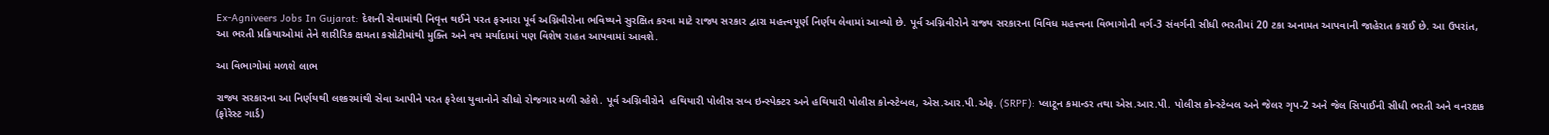Ex-Agniveers Jobs In Gujarat: દેશની સેવામાંથી નિવૃત્ત થઈને પરત ફરનારા પૂર્વ અગ્નિવીરોના ભવિષ્યને સુરક્ષિત કરવા માટે રાજ્ય સરકાર દ્વારા મહત્ત્વપૂર્ણ નિર્ણય લેવામાં આવ્યો છે. પૂર્વ અગ્નિવીરોને રાજ્ય સરકારના વિવિધ મહત્ત્વના વિભાગોની વર્ગ-3 સંવર્ગની સીધી ભરતીમાં 20 ટકા અનામત આપવાની જાહેરાત કરાઈ છે. આ ઉપરાંત, આ ભરતી પ્રક્રિયાઓમાં તેને શારીરિક ક્ષમતા કસોટીમાંથી મુક્તિ અને વય મર્યાદામાં પણ વિશેષ રાહત આપવામાં આવશે.

આ વિભાગોમાં મળશે લાભ

રાજ્ય સરકારના આ નિર્ણયથી લશ્કરમાંથી સેવા આપીને પરત ફરેલા યુવાનોને સીધો રોજગાર મળી રહેશે. પૂર્વ અગ્નિવીરોને  હથિયારી પોલીસ સબ ઇન્સ્પેક્ટર અને હથિયારી પોલીસ કોન્સ્ટેબલ, એસ.આર.પી.એફ. (SRPF): પ્લાટૂન કમાન્ડર તથા એસ.આર.પી. પોલીસ કોન્સ્ટેબલ અને જેલર ગૃપ-2 અને જેલ સિપાઈની સીધી ભરતી અને વનરક્ષક (ફોરેસ્ટ ગાર્ડ)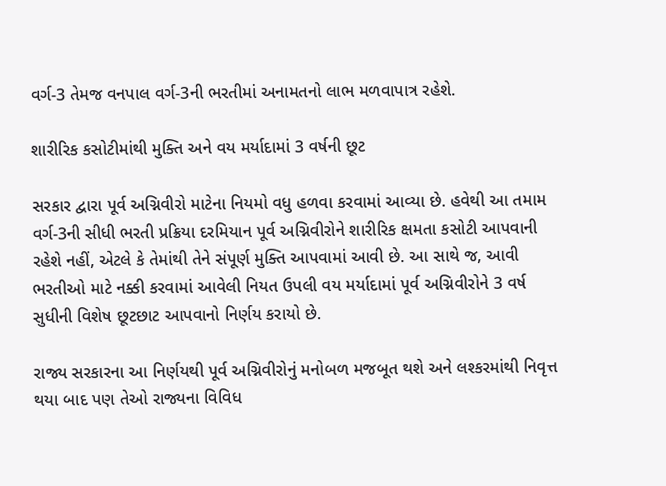વર્ગ-3 તેમજ વનપાલ વર્ગ-3ની ભરતીમાં અનામતનો લાભ મળવાપાત્ર રહેશે.

શારીરિક કસોટીમાંથી મુક્તિ અને વય મર્યાદામાં 3 વર્ષની છૂટ

સરકાર દ્વારા પૂર્વ અગ્નિવીરો માટેના નિયમો વધુ હળવા કરવામાં આવ્યા છે. હવેથી આ તમામ વર્ગ-3ની સીધી ભરતી પ્રક્રિયા દરમિયાન પૂર્વ અગ્નિવીરોને શારીરિક ક્ષમતા કસોટી આપવાની રહેશે નહીં, એટલે કે તેમાંથી તેને સંપૂર્ણ મુક્તિ આપવામાં આવી છે. આ સાથે જ, આવી ભરતીઓ માટે નક્કી કરવામાં આવેલી નિયત ઉપલી વય મર્યાદામાં પૂર્વ અગ્નિવીરોને 3 વર્ષ સુધીની વિશેષ છૂટછાટ આપવાનો નિર્ણય કરાયો છે.

રાજ્ય સરકારના આ નિર્ણયથી પૂર્વ અગ્નિવીરોનું મનોબળ મજબૂત થશે અને લશ્કરમાંથી નિવૃત્ત થયા બાદ પણ તેઓ રાજ્યના વિવિધ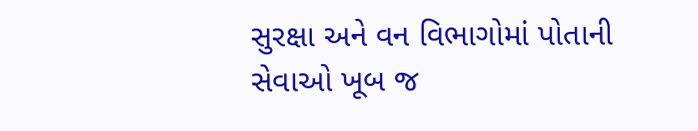સુરક્ષા અને વન વિભાગોમાં પોતાની સેવાઓ ખૂબ જ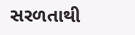સરળતાથી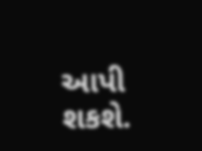આપી શકશે.